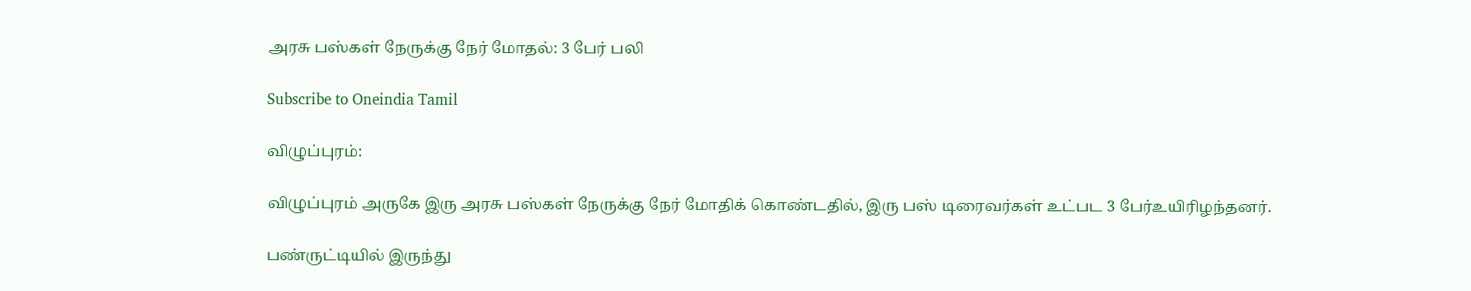அரசு பஸ்கள் நேருக்கு நேர் மோதல்: 3 பேர் பலி

Subscribe to Oneindia Tamil

விழுப்புரம்:

விழுப்புரம் அருகே இரு அரசு பஸ்கள் நேருக்கு நேர் மோதிக் கொண்டதில், இரு பஸ் டிரைவர்கள் உட்பட 3 பேர்உயிரிழந்தனர்.

பண்ருட்டியில் இருந்து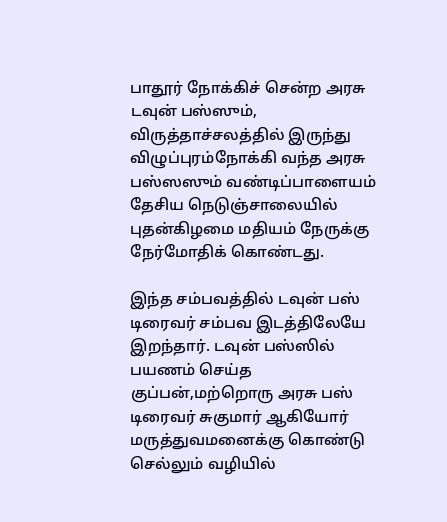பாதூர் நோக்கிச் சென்ற அரசு டவுன் பஸ்ஸும், விருத்தாச்சலத்தில் இருந்து விழுப்புரம்நோக்கி வந்த அரசு பஸ்ஸஸும் வண்டிப்பாளையம் தேசிய நெடுஞ்சாலையில் புதன்கிழமை மதியம் நேருக்கு நேர்மோதிக் கொண்டது.

இந்த சம்பவத்தில் டவுன் பஸ் டிரைவர் சம்பவ இடத்திலேயே இறந்தார். டவுன் பஸ்ஸில் பயணம் செய்த குப்பன்,மற்றொரு அரசு பஸ் டிரைவர் சுகுமார் ஆகியோர் மருத்துவமனைக்கு கொண்டு செல்லும் வழியில்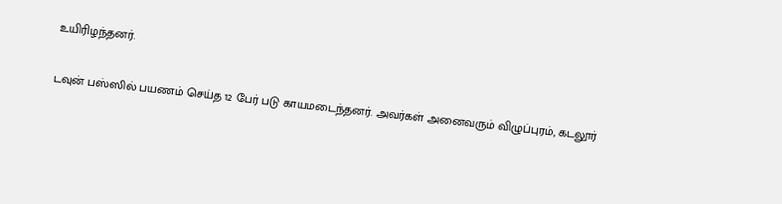உயிரிழந்தனர்.

டவுன் பஸ்ஸில் பயணம் செய்த 12 பேர் படு காயமடைந்தனர். அவர்கள் அனைவரும் விழுப்புரம், கடலூர்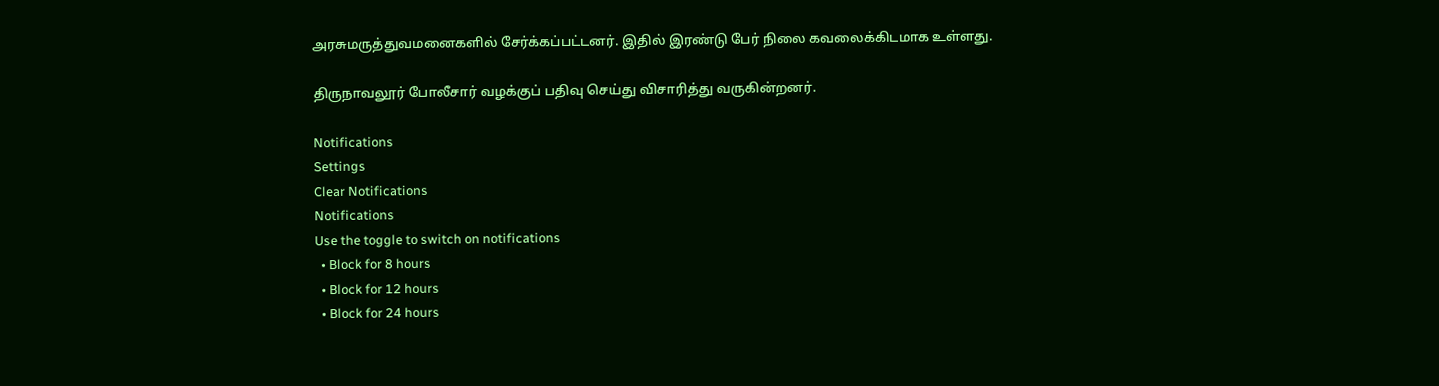அரசுமருத்துவமனைகளில் சேர்க்கப்பட்டனர். இதில் இரண்டு பேர் நிலை கவலைக்கிடமாக உள்ளது.

திருநாவலூர் போலீசார் வழக்குப் பதிவு செய்து விசாரித்து வருகின்றனர்.

Notifications
Settings
Clear Notifications
Notifications
Use the toggle to switch on notifications
  • Block for 8 hours
  • Block for 12 hours
  • Block for 24 hours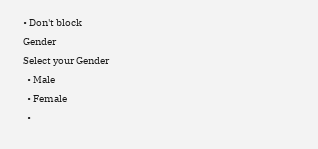• Don't block
Gender
Select your Gender
  • Male
  • Female
  •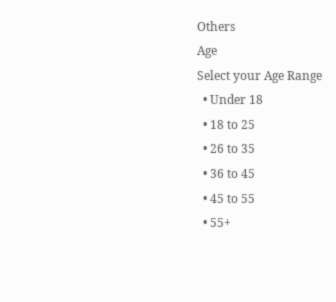Others
Age
Select your Age Range
  • Under 18
  • 18 to 25
  • 26 to 35
  • 36 to 45
  • 45 to 55
  • 55+